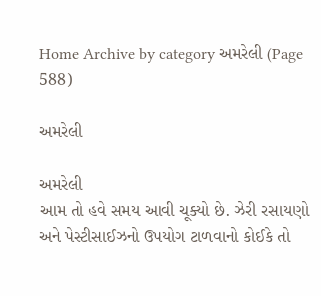Home Archive by category અમરેલી (Page 588)

અમરેલી

અમરેલી
આમ તો હવે સમય આવી ચૂક્યો છે. ઝેરી રસાયણો અને પેસ્ટીસાઈઝનો ઉપયોગ ટાળવાનો કોઈકે તો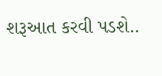શરૂઆત કરવી પડશે..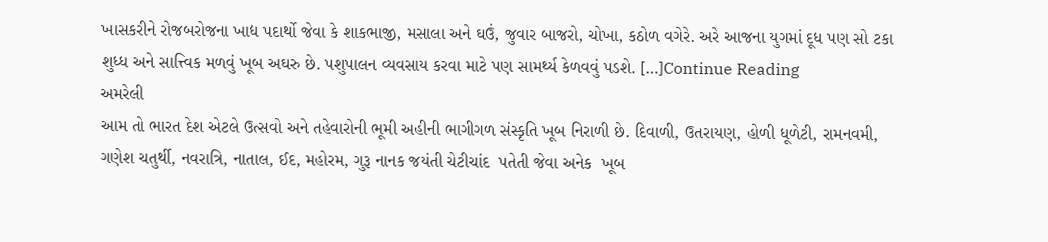ખાસકરીને રોજબરોજના ખાદ્ય પદાર્થો જેવા કે શાકભાજી, મસાલા અને ઘઉં, જુવાર બાજરો, ચોખા, કઠોળ વગેરે. અરે આજના યુગમાં દૂધ પણ સો ટકા શુધ્ધ અને સાત્ત્વિક મળવું ખૂબ અઘરુ છે. પશુપાલન વ્યવસાય કરવા માટે પણ સામર્થ્ય કેળવવું પડશે. […]Continue Reading
અમરેલી
આમ તો ભારત દેશ એટલે ઉત્સવો અને તહેવારોની ભૂમી અહીની ભાગીગળ સંસ્કૃતિ ખૂબ નિરાળી છે. દિવાળી, ઉતરાયણ, હોળી ધૂળેટી, રામનવમી, ગણેશ ચતુર્થી, નવરાત્રિ, નાતાલ, ઈદ, મહોરમ, ગુરૂ નાનક જયંતી ચેટીચાંદ  પતેતી જેવા અનેક  ખૂબ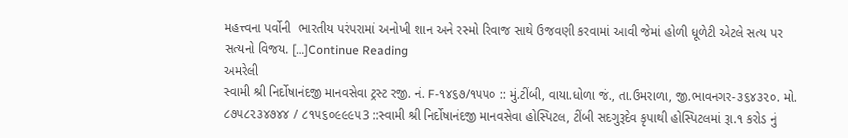મહત્ત્વના પર્વોની  ભારતીય પરંપરામાં અનોખી શાન અને રસ્મો રિવાજ સાથે ઉજવણી કરવામાં આવી જેમાં હોળી ધૂળેટી એટલે સત્ય પર સત્યનો વિજય. […]Continue Reading
અમરેલી
સ્વામી શ્રી નિર્દોષાનંદજી માનવસેવા ટ્રસ્ટ રજી. નં. F-૧૪૬૭/૧૫૫૦ :: મું.ટીંબી, વાયા.ધોળા જં., તા.ઉમરાળા, જી.ભાવનગર-૩૬૪૩૨૦. મો. ૮૭૫૮૨૩૪૭૪૪ / ૮૧૫૬૦૯૯૯૫3 ::સ્વામી શ્રી નિર્દોષાનંદજી માનવસેવા હોસ્પિટલ, ટીંબી સદગુરૂદેવ કૃપાથી હોસ્પિટલમાં રૂા.૧ કરોડ નું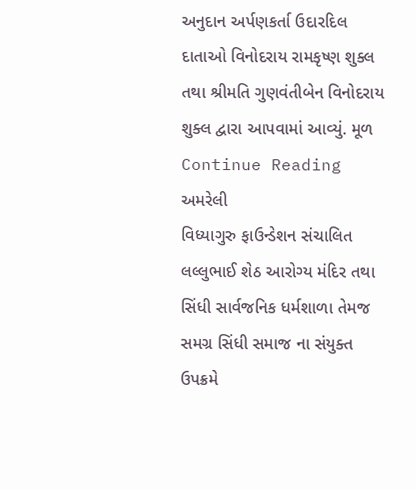અનુદાન અર્પણકર્તા ઉદારદિલ દાતાઓ વિનોદરાય રામકૃષ્ણ શુક્લ તથા શ્રીમતિ ગુણવંતીબેન વિનોદરાય શુક્લ દ્વારા આપવામાં આવ્યું. મૂળ Continue Reading
અમરેલી
વિધ્યાગુરુ ફાઉન્ડેશન સંચાલિત  લલ્લુભાઈ શેઠ આરોગ્ય મંદિર તથા સિંધી સાર્વજનિક ધર્મશાળા તેમજ સમગ્ર સિંધી સમાજ ના સંયુક્ત ઉપક્રમે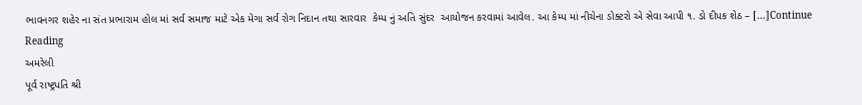ભાવનગર શહેર ના સંત પ્રભારામ હોલ માં સર્વ સમાજ માટે એક મેગા સર્વ રોગ નિદાન તથા સારવાર  કેમ્પ નું અતિ સુંદર  આયોજન કરવામાં આવેલ. આ કેમ્પ માં નીચેના ડોક્ટરો એ સેવા આપી ૧. ડો દીપક શેઠ – […]Continue Reading
અમરેલી
પૂર્વ રાષ્ટ્રપતિ શ્રી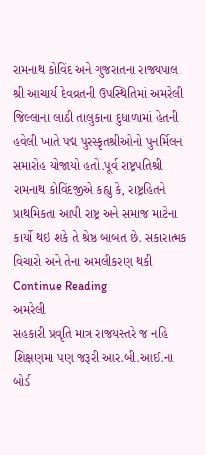રામનાથ કોવિંદ અને ગુજરાતના રાજ્યપાલ શ્રી આચાર્ય દેવવ્રતની ઉપસ્થિતિમાં અમરેલી જિલ્લાના લાઠી તાલુકાના દુધાળામાં હેતની હવેલી ખાતે પદ્મ પુરસ્કૃતશ્રીઓનો પુનર્મિલન સમારોહ યોજાયો હતો.પૂર્વ રાષ્ટ્રપતિશ્રી રામનાથ કોવિંદજીએ કહ્યુ કે, રાષ્ટ્રહિતને પ્રાથમિકતા આપી રાષ્ટ્ર અને સમાજ માટેના કાર્યો થઇ શકે તે શ્રેષ્ઠ બાબત છે. સકારાત્મક વિચારો અને તેના અમલીકરણ થકી Continue Reading
અમરેલી
સહકારી પ્રવૃતિ માત્ર રાજયસ્તરે જ નહિ શિક્ષણમા પણ જરૂરી આર.બી.આઈ.ના બોર્ડ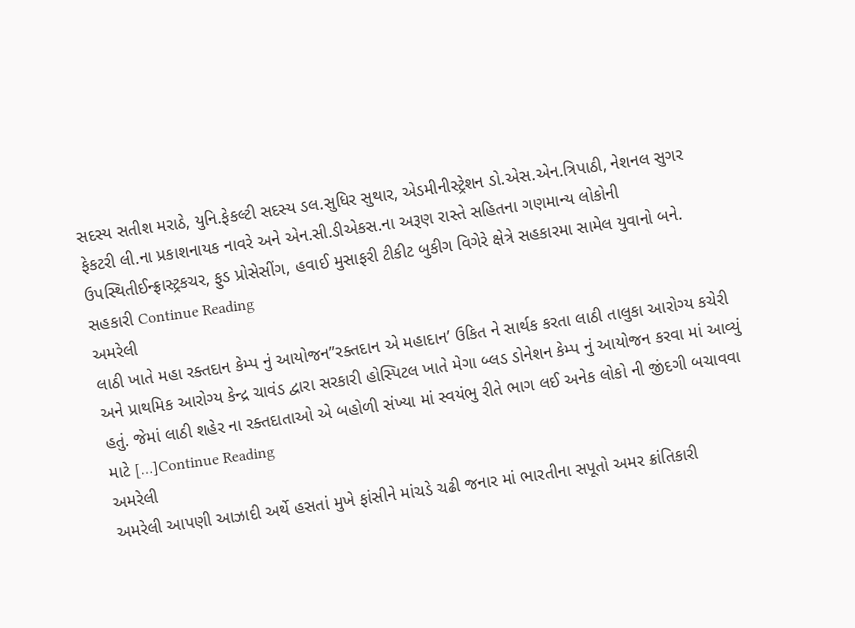સદસ્ય સતીશ મરાઠે, યુનિ.ફેકલ્ટી સદસ્ય ડલ.સુધિર સુથાર, એડમીનીસ્ટ્રેશન ડો.એસ.એન.ત્રિપાઠી, નેશનલ સુગર ફેકટરી લી.ના પ્રકાશનાયક નાવરે અને એન.સી.ડીએકસ.ના અરૂણ રાસ્તે સહિતના ગણમાન્ય લોકોની ઉપસ્થિતીઈન્ફ્રાસ્ટ્રકચર, ફુડ પ્રોસેસીંગ, હવાઈ મુસાફરી ટીકીટ બુકીગ વિગેરે ક્ષેત્રે સહકારમા સામેલ યુવાનો બને. સહકારી Continue Reading
અમરેલી
લાઠી ખાતે મહા રક્તદાન કેમ્પ નું આયોજન”રક્તદાન એ મહાદાન’ ઉકિત ને સાર્થક કરતા લાઠી તાલુકા આરોગ્ય કચેરી અને પ્રાથમિક આરોગ્ય કેન્દ્ર ચાવંડ દ્વારા સરકારી હોસ્પિટલ ખાતે મેગા બ્લડ ડોનેશન કેમ્પ નું આયોજન કરવા માં આવ્યું હતું. જેમાં લાઠી શહેર ના રક્તદાતાઓ એ બહોળી સંખ્યા માં સ્વયંભુ રીતે ભાગ લઈ અનેક લોકો ની જીંદગી બચાવવા માટે […]Continue Reading
અમરેલી
અમરેલી આપણી આઝાદી અર્થે હસતાં મુખે ફાંસીને માંચડે ચઢી જનાર માં ભારતીના સપૂતો અમર ક્રાંતિકારી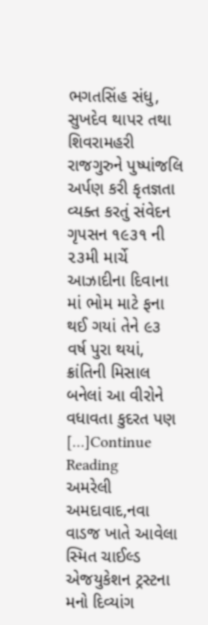ભગતસિંહ સંધુ, સુખદેવ થાપર તથા શિવરામહરી રાજગુરુને પુષ્પાંજલિ અર્પણ કરી કૃતજ્ઞતા વ્યક્ત કરતું સંવેદન ગૃપસન ૧૯૩૧ ની ૨૩મી માર્ચે આઝાદીના દિવાના માં ભોમ માટે ફના થઈ ગયાં તેને ૯૩ વર્ષ પુરા થયાં, ક્રાંતિની મિસાલ બનેલાં આ વીરોને વધાવતા કુદરત પણ […]Continue Reading
અમરેલી
અમદાવાદ,નવા વાડજ ખાતે આવેલા સ્મિત ચાઈલ્ડ એજયુકેશન ટ્રસ્ટના મનો દિવ્યાંગ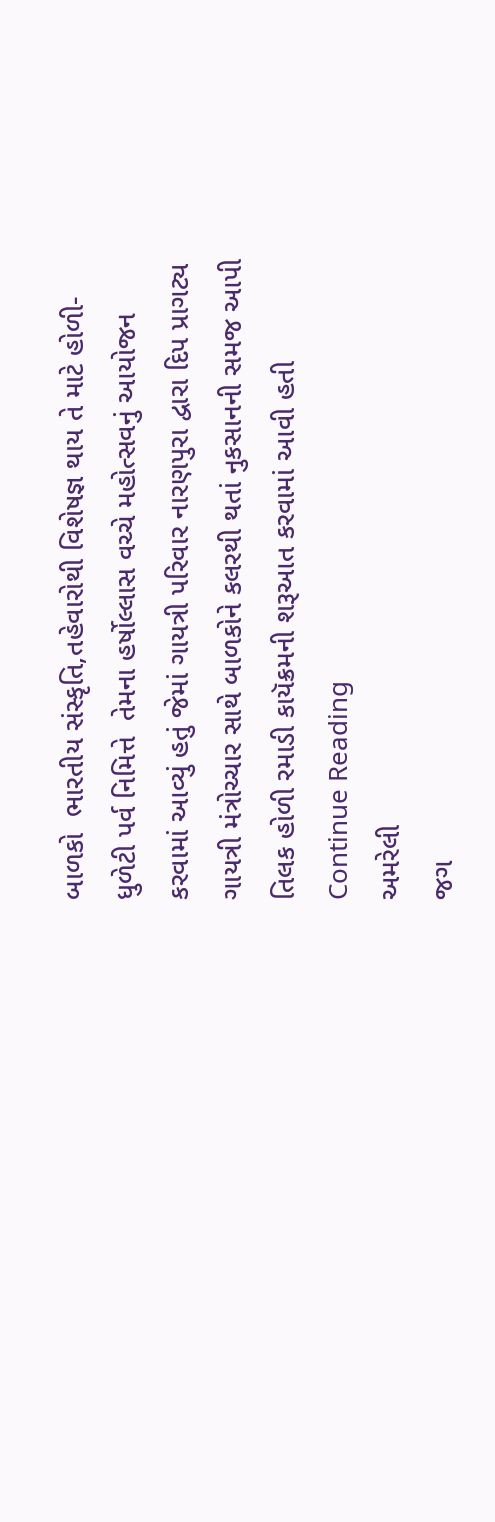બાળકો  ભારતીય સંસ્કૃતિ,તહેવારોથી વિશેષજ્ઞ થાય તે માટે હોળી- ધુળેટી પર્વ નિમિત્તે  તેમના હર્ષોલ્લાસ વચ્ચે મહોત્સવનું આયોજન કરવામાં આવ્યું હતું જેમાં ગાયત્રી પરિવાર નારણપુરા દ્વારા દિપ પ્રાગટ્ય ગાયત્રી મંત્રોચ્ચાર સાથે બાળકોને કલરથી થતાં નુકસાનની સમજ આપી તિલક હોળી રમાડી કાયૅક્રમની શરૂઆત કરવામાં આવી હતી Continue Reading
અમરેલી
જગ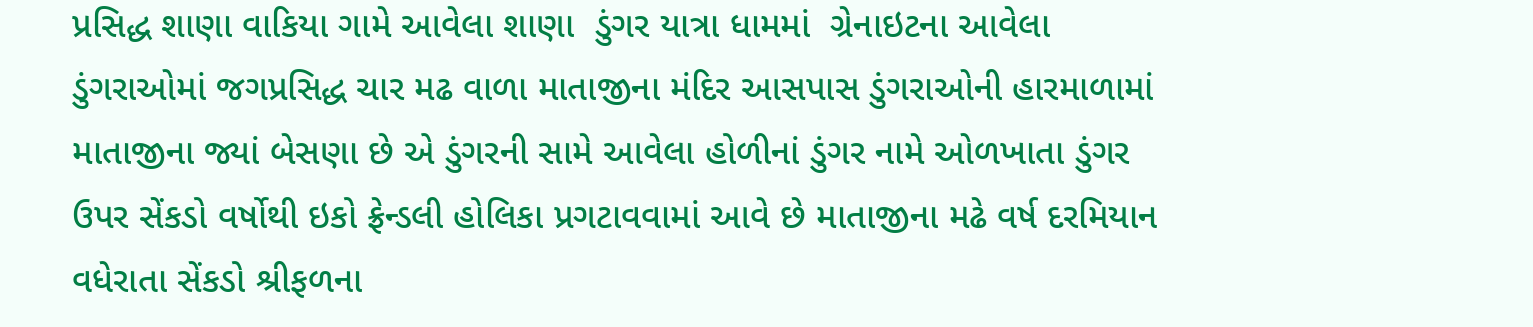પ્રસિદ્ધ શાણા વાકિયા ગામે આવેલા શાણા  ડુંગર યાત્રા ધામમાં  ગ્રેનાઇટના આવેલા ડુંગરાઓમાં જગપ્રસિદ્ધ ચાર મઢ વાળા માતાજીના મંદિર આસપાસ ડુંગરાઓની હારમાળામાં માતાજીના જ્યાં બેસણા છે એ ડુંગરની સામે આવેલા હોળીનાં ડુંગર નામે ઓળખાતા ડુંગર ઉપર સેંકડો વર્ષોથી ઇકો ફ્રેન્ડલી હોલિકા પ્રગટાવવામાં આવે છે માતાજીના મઢે વર્ષ દરમિયાન વધેરાતા સેંકડો શ્રીફળના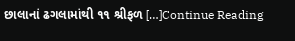છાલાનાં ઢગલામાંથી ૧૧ શ્રીફળ […]Continue Reading